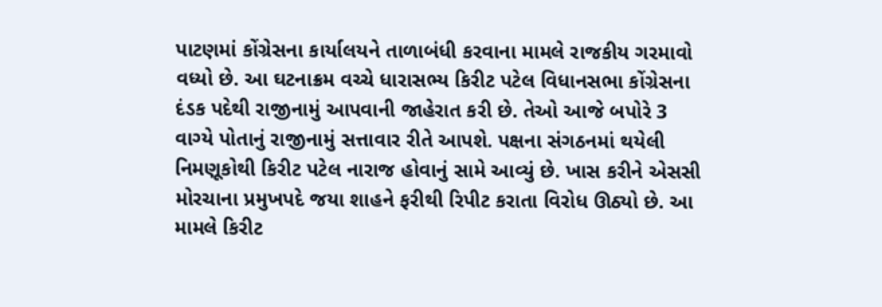પાટણમાં કોંગ્રેસના કાર્યાલયને તાળાબંધી કરવાના મામલે રાજકીય ગરમાવો વધ્યો છે. આ ઘટનાક્રમ વચ્ચે ધારાસભ્ય કિરીટ પટેલ વિધાનસભા કોંગ્રેસના દંડક પદેથી રાજીનામું આપવાની જાહેરાત કરી છે. તેઓ આજે બપોરે 3 વાગ્યે પોતાનું રાજીનામું સત્તાવાર રીતે આપશે. પક્ષના સંગઠનમાં થયેલી નિમણૂકોથી કિરીટ પટેલ નારાજ હોવાનું સામે આવ્યું છે. ખાસ કરીને એસસી મોરચાના પ્રમુખપદે જયા શાહને ફરીથી રિપીટ કરાતા વિરોધ ઊઠ્યો છે. આ મામલે કિરીટ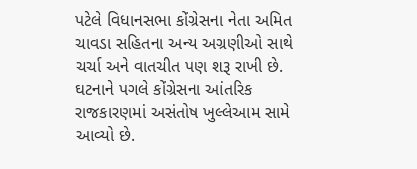પટેલે વિધાનસભા કોંગ્રેસના નેતા અમિત ચાવડા સહિતના અન્ય અગ્રણીઓ સાથે ચર્ચા અને વાતચીત પણ શરૂ રાખી છે. ઘટનાને પગલે કોંગ્રેસના આંતરિક રાજકારણમાં અસંતોષ ખુલ્લેઆમ સામે આવ્યો છે.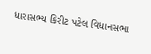ધારાસભ્ય કિરીટ પટેલ વિધાનસભા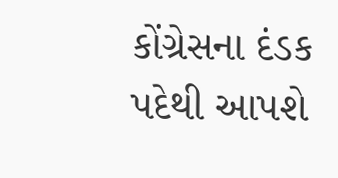કોંગ્રેસના દંડક પદેથી આપશે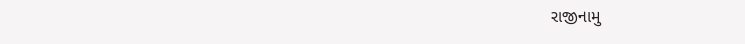રાજીનામુ